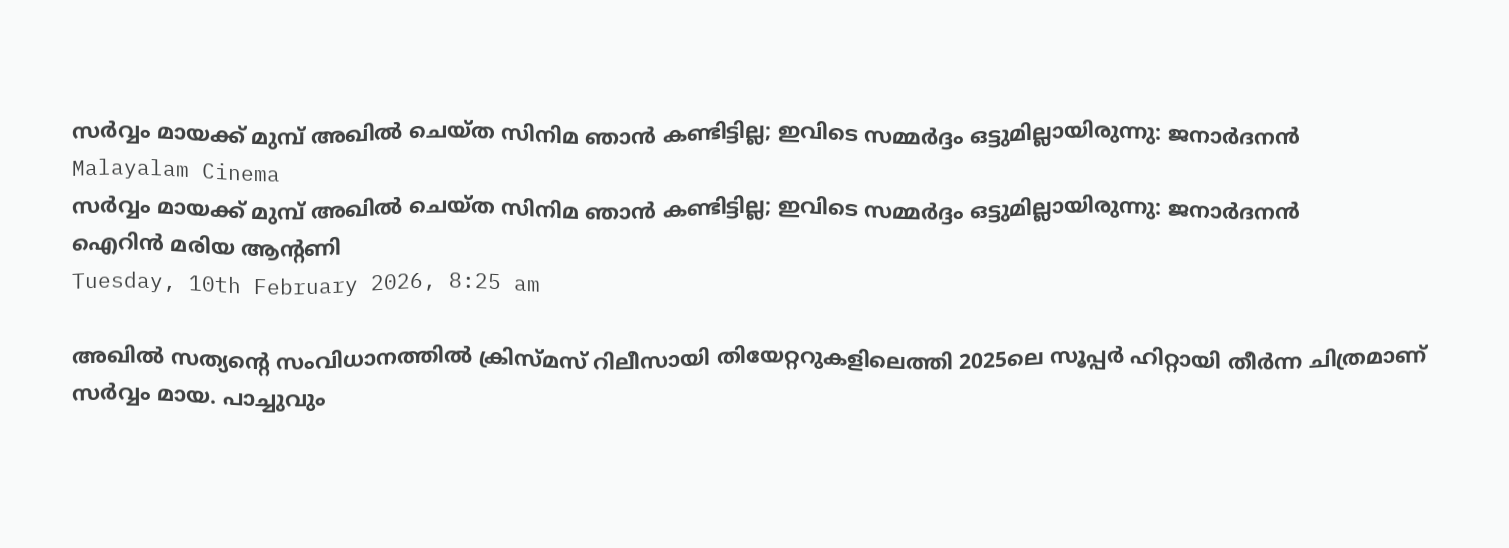സര്‍വ്വം മായക്ക് മുമ്പ് അഖില്‍ ചെയ്ത സിനിമ ഞാന്‍ കണ്ടിട്ടില്ല; ഇവിടെ സമ്മര്‍ദ്ദം ഒട്ടുമില്ലായിരുന്നു: ജനാര്‍ദനന്‍
Malayalam Cinema
സര്‍വ്വം മായക്ക് മുമ്പ് അഖില്‍ ചെയ്ത സിനിമ ഞാന്‍ കണ്ടിട്ടില്ല; ഇവിടെ സമ്മര്‍ദ്ദം ഒട്ടുമില്ലായിരുന്നു: ജനാര്‍ദനന്‍
ഐറിന്‍ മരിയ ആന്റണി
Tuesday, 10th February 2026, 8:25 am

അഖില്‍ സത്യന്റെ സംവിധാനത്തില്‍ ക്രിസ്മസ് റിലീസായി തിയേറ്ററുകളിലെത്തി 2025ലെ സൂപ്പര്‍ ഹിറ്റായി തീര്‍ന്ന ചിത്രമാണ് സര്‍വ്വം മായ. പാച്ചുവും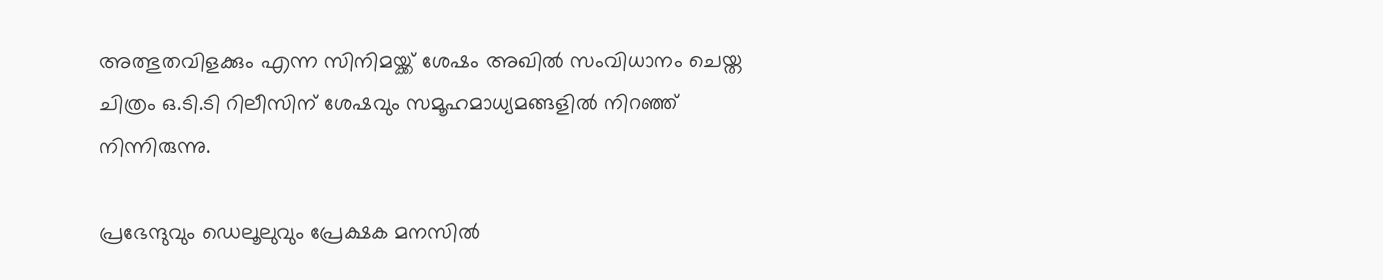അത്ഭുതവിളക്കും എന്ന സിനിമയ്ക്ക് ശേഷം അഖില്‍ സംവിധാനം ചെയ്ത ചിത്രം ഒ.ടി.ടി റിലീസിന് ശേഷവും സമൂഹമാധ്യമങ്ങളില്‍ നിറഞ്ഞ് നിന്നിരുന്നു.

പ്രഭേന്ദുവും ഡെലൂലുവും പ്രേക്ഷക മനസില്‍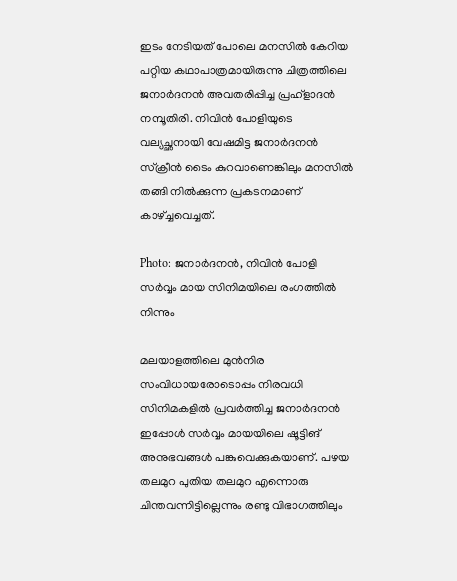ഇടം നേടിയത് പോലെ മനസില്‍ കേറിയ പറ്റിയ കഥാപാത്രമായിരുന്നു ചിത്രത്തിലെ ജനാര്‍ദനന്‍ അവതരിപ്പിച്ച പ്രഹ്‌ളാദന്‍ നമ്പൂതിരി. നിവിന്‍ പോളിയുടെ വല്യച്ഛനായി വേഷമിട്ട ജനാര്‍ദനന്‍ സ്‌ക്രീന്‍ ടൈം കുറവാണെങ്കിലും മനസില്‍ തങ്ങി നില്‍ക്കുന്ന പ്രകടനമാണ് കാഴ്ച്ചവെച്ചത്.

Photo: ജനാര്‍ദനന്‍, നിവിന്‍ പോളി സര്‍വ്വം മായ സിനിമയിലെ രംഗത്തില്‍ നിന്നും

മലയാളത്തിലെ മുന്‍നിര സംവിധായരോടൊപ്പം നിരവധി സിനിമകളില്‍ പ്രവര്‍ത്തിച്ച ജനാര്‍ദനന്‍ ഇപ്പോള്‍ സര്‍വ്വം മായയിലെ ഷൂട്ടിങ് അനുഭവങ്ങള്‍ പങ്കുവെക്കുകയാണ്. പഴയ തലമുറ പുതിയ തലമുറ എന്നൊരു ചിന്തവന്നിട്ടില്ലെന്നും രണ്ടു വിഭാഗത്തിലും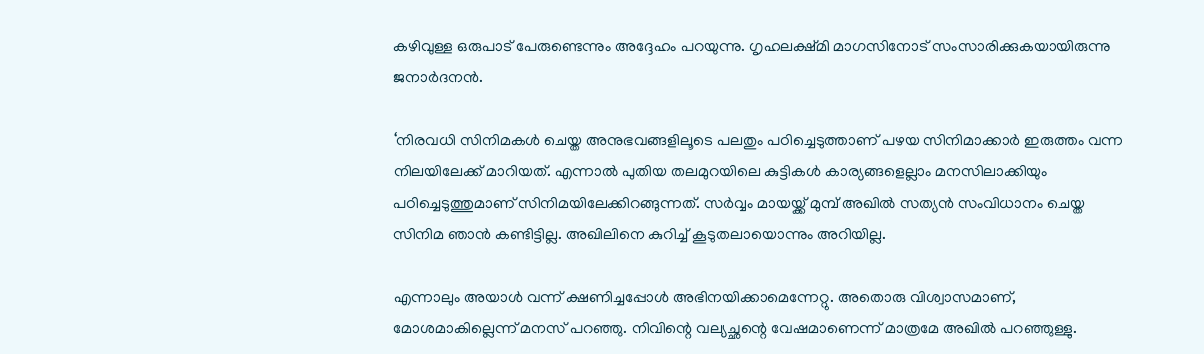കഴിവുള്ള ഒരുപാട് പേരുണ്ടെന്നും അദ്ദേഹം പറയുന്നു. ഗൃഹലക്ഷ്മി മാഗസിനോട് സംസാരിക്കുകയായിരുന്നു ജനാര്‍ദനന്‍.

‘നിരവധി സിനിമകള്‍ ചെയ്ത അനുഭവങ്ങളിലൂടെ പലതും പഠിച്ചെടുത്താണ് പഴയ സിനിമാക്കാര്‍ ഇരുത്തം വന്ന നിലയിലേക്ക് മാറിയത്. എന്നാല്‍ പുതിയ തലമുറയിലെ കുട്ടികള്‍ കാര്യങ്ങളെല്ലാം മനസിലാക്കിയും പഠിച്ചെടുത്തുമാണ് സിനിമയിലേക്കിറങ്ങുന്നത്. സര്‍വ്വം മായയ്ക്ക് മുമ്പ് അഖില്‍ സത്യന്‍ സംവിധാനം ചെയ്ത സിനിമ ഞാന്‍ കണ്ടിട്ടില്ല. അഖിലിനെ കുറിച്ച് കൂടുതലായൊന്നും അറിയില്ല.

എന്നാലും അയാള്‍ വന്ന് ക്ഷണിച്ചപ്പോള്‍ അഭിനയിക്കാമെന്നേറ്റു. അതൊരു വിശ്വാസമാണ്, മോശമാകില്ലെന്ന് മനസ് പറഞ്ഞു. നിവിന്റെ വല്യച്ഛന്റെ വേഷമാണെന്ന് മാത്രമേ അഖില്‍ പറഞ്ഞുള്ളു.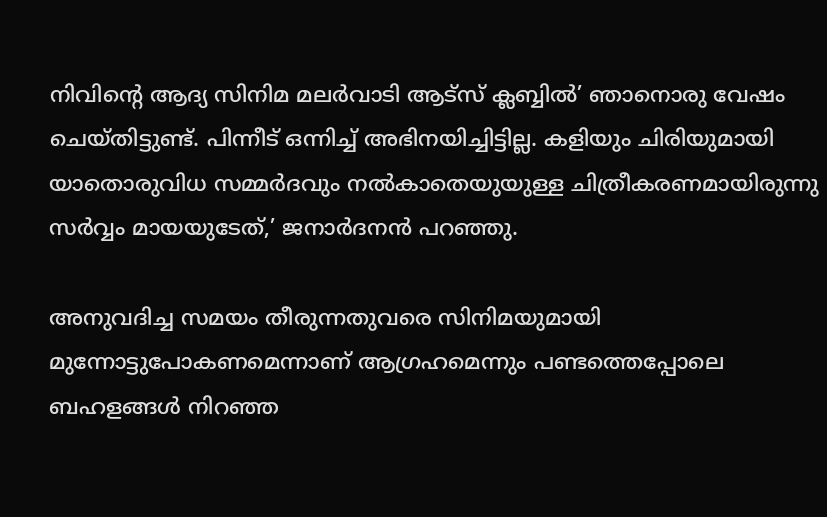നിവിന്റെ ആദ്യ സിനിമ മലര്‍വാടി ആട്സ് ക്ലബ്ബില്‍’ ഞാനൊരു വേഷം ചെയ്തിട്ടുണ്ട്. പിന്നീട് ഒന്നിച്ച് അഭിനയിച്ചിട്ടില്ല. കളിയും ചിരിയുമായി യാതൊരുവിധ സമ്മര്‍ദവും നല്‍കാതെയുയുള്ള ചിത്രീകരണമായിരുന്നു സര്‍വ്വം മായയുടേത്,’ ജനാര്‍ദനന്‍ പറഞ്ഞു.

അനുവദിച്ച സമയം തീരുന്നതുവരെ സിനിമയുമായി മുന്നോട്ടുപോകണമെന്നാണ് ആഗ്രഹമെന്നും പണ്ടത്തെപ്പോലെ ബഹളങ്ങള്‍ നിറഞ്ഞ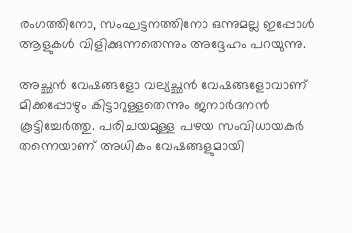രംഗത്തിനോ, സംഘട്ടനത്തിനോ ഒന്നുമല്ല ഇപ്പോള്‍ ആളുകള്‍ വിളിക്കുന്നതെന്നും അദ്ദേഹം പറയുന്നു.

അച്ഛന്‍ വേഷങ്ങളോ വല്യച്ഛന്‍ വേഷങ്ങളോവാണ് മിക്കപ്പോഴും കിട്ടാറുള്ളതെന്നും ജനാര്‍ദനന്‍ കൂട്ടിച്ചേര്‍ത്തു. പരിചയമുള്ള പഴയ സംവിധായകര്‍ തന്നെയാണ് അധികം വേഷങ്ങളുമായി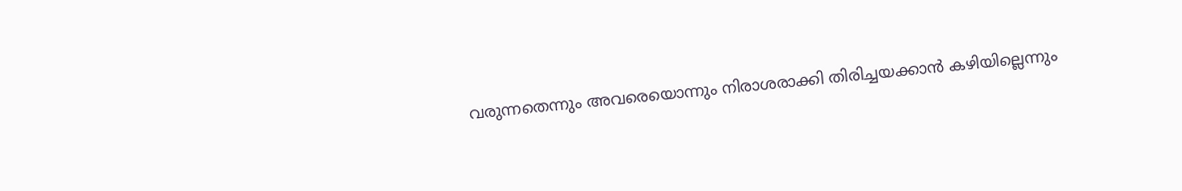വരുന്നതെന്നും അവരെയൊന്നും നിരാശരാക്കി തിരിച്ചയക്കാന്‍ കഴിയില്ലെന്നും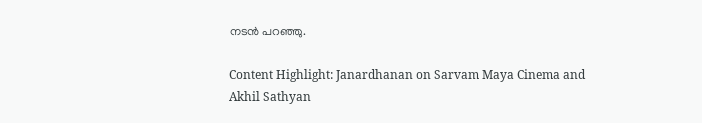നടന്‍ പറഞ്ഞു.

Content Highlight: Janardhanan on Sarvam Maya Cinema and Akhil Sathyan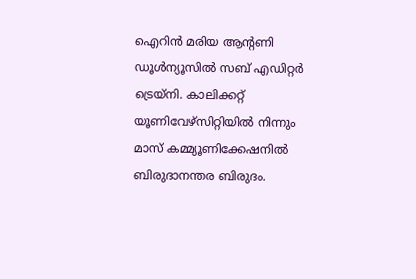ഐറിന്‍ മരിയ ആന്റണി
ഡൂള്‍ന്യൂസില്‍ സബ് എഡിറ്റര്‍ ട്രെയ്‌നി. കാലിക്കറ്റ് യൂണിവേഴ്‌സിറ്റിയില്‍ നിന്നും മാസ് കമ്മ്യൂണിക്കേഷനില്‍ ബിരുദാനന്തര ബിരുദം.